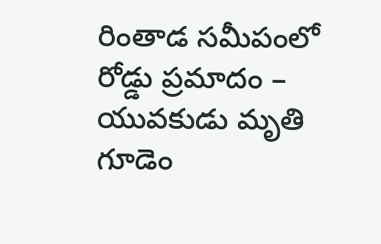రింతాడ సమీపంలో రోడ్డు ప్రమాదం – యువకుడు మృతి
గూడెం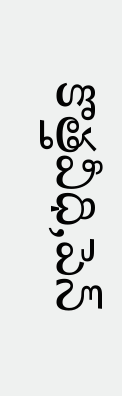కొత్తవీధి,పెన్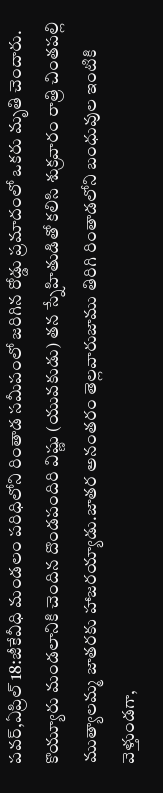పవర్,ఏప్రిల్ 18:జీకేవీధి మండలం పరిధిలోని రింతాడ సమీపంలో జరిగిన రోడ్డు ప్రమాదంలో ఒకరు మృతి చెందారు. కొయ్యూరు మండలానికి చెందిన దొండపందిరి విష్ణు (యువకుడు) తన స్నేహితుడితో కలిసి శుక్రవారం రాత్రి చింతపల్లి ముత్యాలమ్మ జాతరకు హాజరయ్యాడు.జాతర అనంతరం తెల్లవారుజాము తిరిగి రింతాడలోని బంధువుల ఇంటికి వెళ్తుండగా,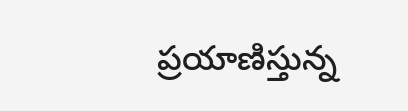ప్రయాణిస్తున్న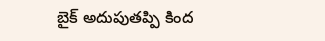బైక్ అదుపుతప్పి కింద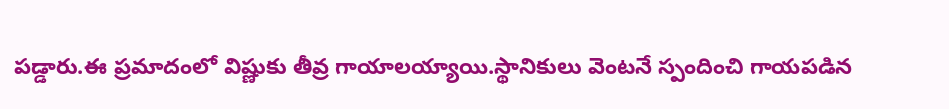పడ్డారు.ఈ ప్రమాదంలో విష్ణుకు తీవ్ర గాయాలయ్యాయి.స్థానికులు వెంటనే స్పందించి గాయపడిన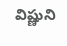విష్ణుని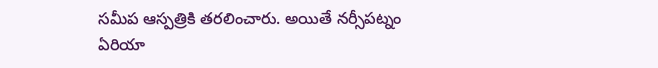సమీప ఆస్పత్రికి తరలించారు. అయితే నర్సీపట్నం ఏరియా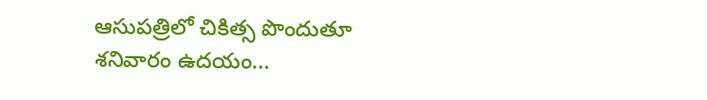ఆసుపత్రిలో చికిత్స పొందుతూ శనివారం ఉదయం...